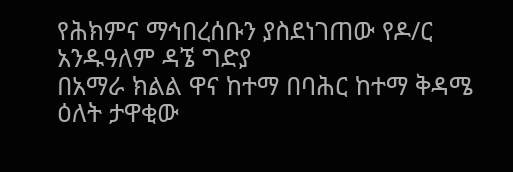የሕክምና ማኅበረሰቡን ያስደነገጠው የዶ/ር አንዱዓለም ዳኜ ግድያ
በአማራ ክልል ዋና ከተማ በባሕር ከተማ ቅዳሜ ዕለት ታዋቂው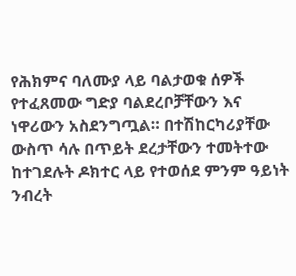የሕክምና ባለሙያ ላይ ባልታወቁ ሰዎች የተፈጸመው ግድያ ባልደረቦቻቸውን እና ነዋሪውን አስደንግጧል። በተሽከርካሪያቸው ውስጥ ሳሉ በጥይት ደረታቸውን ተመትተው ከተገደሉት ዶክተር ላይ የተወሰደ ምንም ዓይነት ንብረት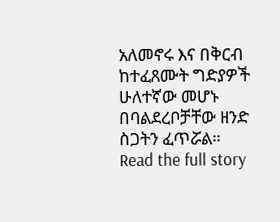አለመኖሩ እና በቅርብ ከተፈጸሙት ግድያዎች ሁለተኛው መሆኑ በባልደረቦቻቸው ዘንድ ስጋትን ፈጥሯል።
Read the full story